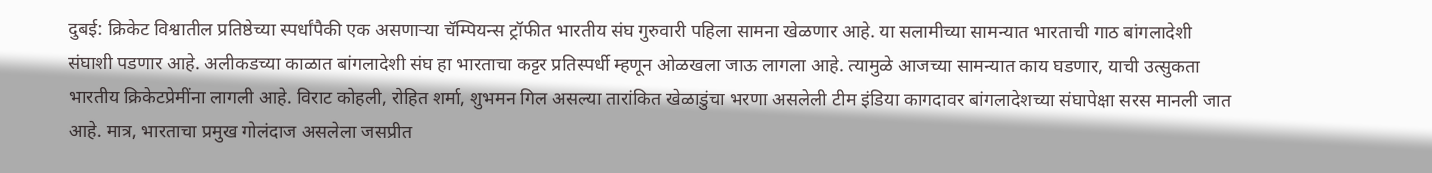दुबई: क्रिकेट विश्वातील प्रतिष्ठेच्या स्पर्धांपैकी एक असणाऱ्या चॅम्पियन्स ट्रॉफीत भारतीय संघ गुरुवारी पहिला सामना खेळणार आहे. या सलामीच्या सामन्यात भारताची गाठ बांगलादेशी संघाशी पडणार आहे. अलीकडच्या काळात बांगलादेशी संघ हा भारताचा कट्टर प्रतिस्पर्धी म्हणून ओळखला जाऊ लागला आहे. त्यामुळे आजच्या सामन्यात काय घडणार, याची उत्सुकता भारतीय क्रिकेटप्रेमींना लागली आहे. विराट कोहली, रोहित शर्मा, शुभमन गिल असल्या तारांकित खेळाडुंचा भरणा असलेली टीम इंडिया कागदावर बांगलादेशच्या संघापेक्षा सरस मानली जात आहे. मात्र, भारताचा प्रमुख गोलंदाज असलेला जसप्रीत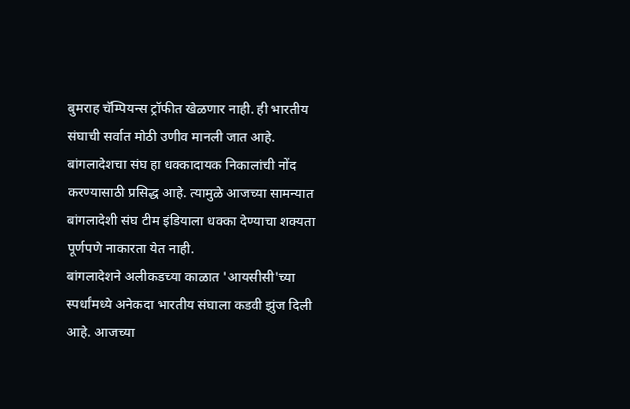बुमराह चॅम्पियन्स ट्रॉफीत खेळणार नाही. ही भारतीय संघाची सर्वात मोठी उणीव मानली जात आहे. बांगलादेशचा संघ हा धक्कादायक निकालांची नोंद करण्यासाठी प्रसिद्ध आहे. त्यामुळे आजच्या सामन्यात बांगलादेशी संघ टीम इंडियाला धक्का देण्याचा शक्यता पूर्णपणे नाकारता येत नाही.
बांगलादेशने अलीकडच्या काळात 'आयसीसी'च्या स्पर्धांमध्ये अनेकदा भारतीय संघाला कडवी झुंज दिली आहे. आजच्या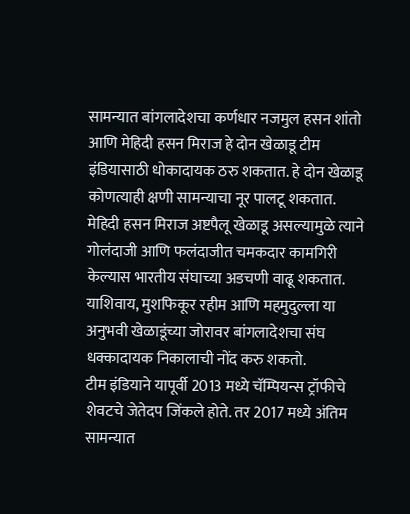सामन्यात बांगलादेशचा कर्णधार नजमुल हसन शांतो आणि मेहिदी हसन मिराज हे दोन खेळाडू टीम इंडियासाठी धोकादायक ठरु शकतात. हे दोन खेळाडू कोणत्याही क्षणी सामन्याचा नूर पालटू शकतात. मेहिदी हसन मिराज अष्टपैलू खेळाडू असल्यामुळे त्याने गोलंदाजी आणि फलंदाजीत चमकदार कामगिरी केल्यास भारतीय संघाच्या अडचणी वाढू शकतात. याशिवाय, मुशफिकूर रहीम आणि महमुदुल्ला या अनुभवी खेळाडूंच्या जोरावर बांगलादेशचा संघ धक्कादायक निकालाची नोंद करु शकतो.
टीम इंडियाने यापूर्वी 2013 मध्ये चॅम्पियन्स ट्रॉफीचे शेवटचे जेतेदप जिंकले होते. तर 2017 मध्ये अंतिम सामन्यात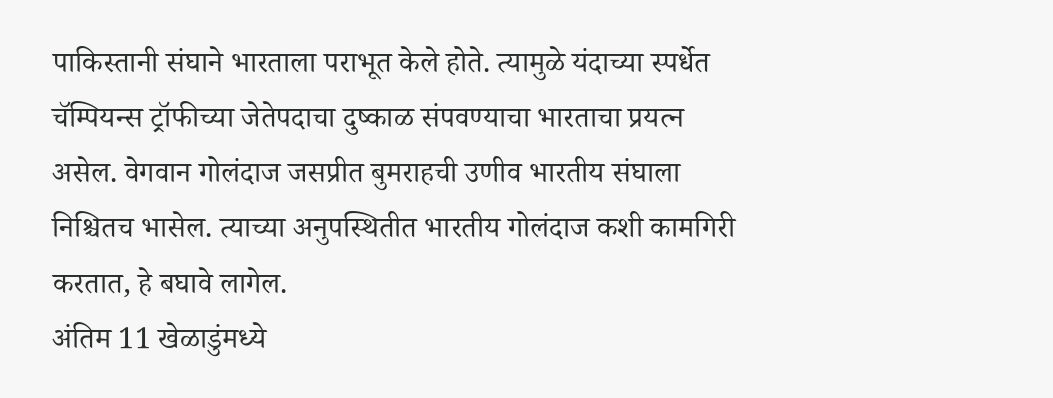पाकिस्तानी संघाने भारताला पराभूत केले होते. त्यामुळे यंदाच्या स्पर्धेत चॅम्पियन्स ट्रॉफीच्या जेतेपदाचा दुष्काळ संपवण्याचा भारताचा प्रयत्न असेल. वेगवान गोलंदाज जसप्रीत बुमराहची उणीव भारतीय संघाला निश्चितच भासेल. त्याच्या अनुपस्थितीत भारतीय गोलंदाज कशी कामगिरी करतात, हे बघावे लागेल.
अंतिम 11 खेळाडुंमध्ये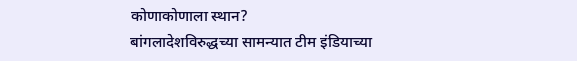कोणाकोणाला स्थान?
बांगलादेशविरुद्धच्या सामन्यात टीम इंडियाच्या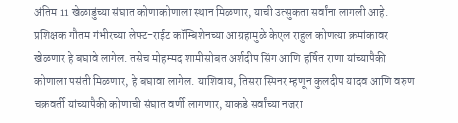अंतिम 11 खेळाडुंच्या संघात कोणाकोणाला स्थान मिळणार, याची उत्सुकता सर्वांना लागली आहे. प्रशिक्षक गौतम गंभीरच्या लेफ्ट-राईट कॉम्बिशेनच्या आग्रहामुळे केएल राहुल कोणत्या क्रमांकावर खेळणार हे बघावे लागेल. तसेच मोहम्मद शामीसोबत अर्शदीप सिंग आणि हर्षित राणा यांच्यापैकी कोणाला पसंती मिळणार, हे बघावा लागेल. याशिवाय, तिसरा स्पिनर म्हणून कुलदीप यादव आणि वरुण चक्रवर्ती यांच्यापैकी कोणाची संघात वर्णी लागणार, याकडे सर्वांच्या नजरा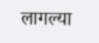लागल्या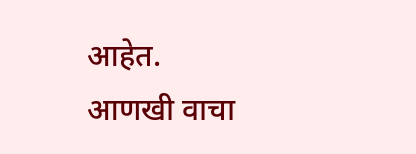आहेत.
आणखी वाचा